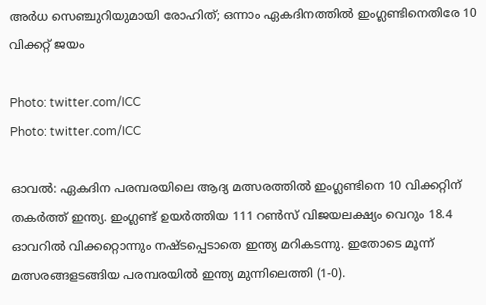അര്‍ധ സെഞ്ചുറിയുമായി രോഹിത്; ഒന്നാം ഏകദിനത്തില്‍ ഇംഗ്ലണ്ടിനെതിരേ 10 വിക്കറ്റ് ജയം

Photo: twitter.com/ICC
Photo: twitter.com/ICC

ഓവല്‍: ഏകദിന പരമ്പരയിലെ ആദ്യ മത്സരത്തില്‍ ഇംഗ്ലണ്ടിനെ 10 വിക്കറ്റിന് തകര്‍ത്ത് ഇന്ത്യ. ഇംഗ്ലണ്ട് ഉയര്‍ത്തിയ 111 റണ്‍സ് വിജയലക്ഷ്യം വെറും 18.4 ഓവറില്‍ വിക്കറ്റൊന്നും നഷ്ടപ്പെടാതെ ഇന്ത്യ മറികടന്നു. ഇതോടെ മൂന്ന് മത്സരങ്ങളടങ്ങിയ പരമ്പരയില്‍ ഇന്ത്യ മുന്നിലെത്തി (1-0).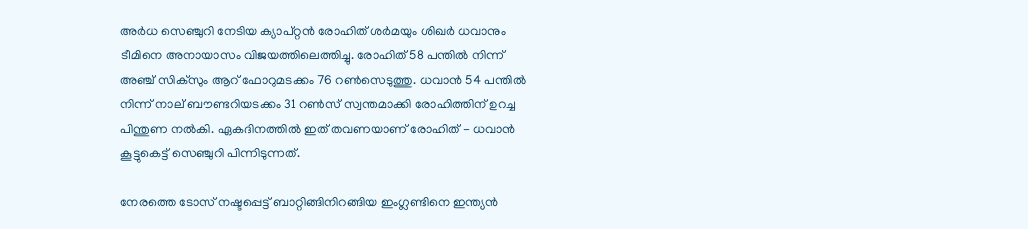അര്‍ധ സെഞ്ചുറി നേടിയ ക്യാപ്റ്റന്‍ രോഹിത് ശര്‍മയും ശിഖര്‍ ധവാനും ടീമിനെ അനായാസം വിജയത്തിലെത്തിച്ചു. രോഹിത് 58 പന്തില്‍ നിന്ന് അഞ്ച് സിക്‌സും ആറ് ഫോറുമടക്കം 76 റണ്‍സെടുത്തു. ധവാന്‍ 54 പന്തില്‍ നിന്ന് നാല് ബൗണ്ടറിയടക്കം 31 റണ്‍സ് സ്വന്തമാക്കി രോഹിത്തിന് ഉറച്ച പിന്തുണ നല്‍കി. ഏകദിനത്തില്‍ ഇത് തവണയാണ് രോഹിത് - ധവാന്‍ കൂട്ടുകെട്ട് സെഞ്ചുറി പിന്നിടുന്നത്.

നേരത്തെ ടോസ് നഷ്ടപ്പെട്ട് ബാറ്റിങ്ങിനിറങ്ങിയ ഇംഗ്ലണ്ടിനെ ഇന്ത്യന്‍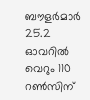ബൗളര്‍മാര്‍ 25.2 ഓവറില്‍ വെറും 110 റണ്‍സിന്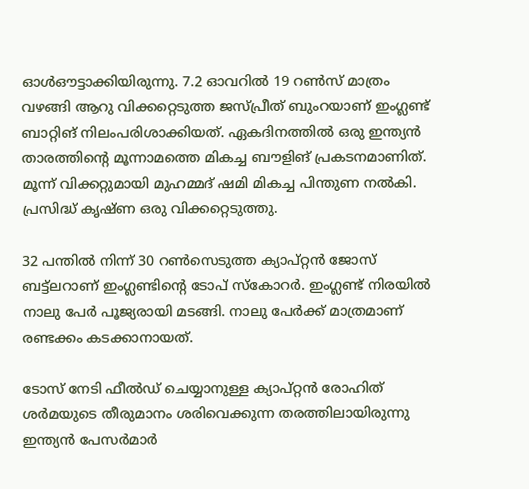ഓള്‍ഔട്ടാക്കിയിരുന്നു. 7.2 ഓവറില്‍ 19 റണ്‍സ് മാത്രം വഴങ്ങി ആറു വിക്കറ്റെടുത്ത ജസ്പ്രീത് ബുംറയാണ് ഇംഗ്ലണ്ട് ബാറ്റിങ് നിലംപരിശാക്കിയത്. ഏകദിനത്തില്‍ ഒരു ഇന്ത്യന്‍ താരത്തിന്റെ മൂന്നാമത്തെ മികച്ച ബൗളിങ് പ്രകടനമാണിത്. മൂന്ന് വിക്കറ്റുമായി മുഹമ്മദ് ഷമി മികച്ച പിന്തുണ നല്‍കി. പ്രസിദ്ധ് കൃഷ്ണ ഒരു വിക്കറ്റെടുത്തു.

32 പന്തില്‍ നിന്ന് 30 റണ്‍സെടുത്ത ക്യാപ്റ്റന്‍ ജോസ് ബട്ട്ലറാണ് ഇംഗ്ലണ്ടിന്റെ ടോപ് സ്‌കോറര്‍. ഇംഗ്ലണ്ട് നിരയില്‍ നാലു പേര്‍ പൂജ്യരായി മടങ്ങി. നാലു പേര്‍ക്ക് മാത്രമാണ് രണ്ടക്കം കടക്കാനായത്.

ടോസ് നേടി ഫീല്‍ഡ് ചെയ്യാനുള്ള ക്യാപ്റ്റന്‍ രോഹിത് ശര്‍മയുടെ തീരുമാനം ശരിവെക്കുന്ന തരത്തിലായിരുന്നു ഇന്ത്യന്‍ പേസര്‍മാര്‍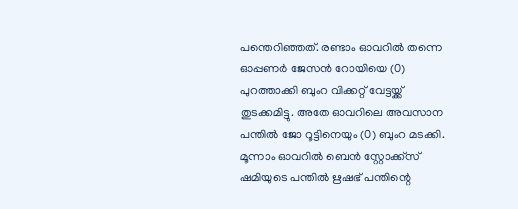പന്തെറിഞ്ഞത്. രണ്ടാം ഓവറില്‍ തന്നെ ഓപ്പണര്‍ ജേസന്‍ റോയിയെ (0) പുറത്താക്കി ബുംറ വിക്കറ്റ് വേട്ടയ്ക്ക് തുടക്കമിട്ടു. അതേ ഓവറിലെ അവസാന പന്തില്‍ ജോ റൂട്ടിനെയും (0) ബുംറ മടക്കി. മൂന്നാം ഓവറില്‍ ബെന്‍ സ്റ്റോക്ക്സ് ഷമിയുടെ പന്തില്‍ ഋഷഭ് പന്തിന്റെ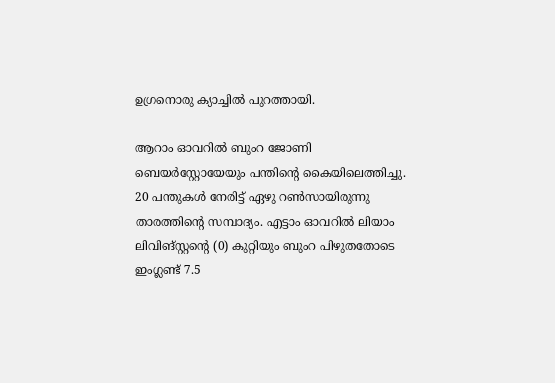ഉഗ്രനൊരു ക്യാച്ചില്‍ പുറത്തായി.

ആറാം ഓവറില്‍ ബുംറ ജോണി ബെയര്‍സ്റ്റോയേയും പന്തിന്റെ കൈയിലെത്തിച്ചു. 20 പന്തുകള്‍ നേരിട്ട് ഏഴു റണ്‍സായിരുന്നു താരത്തിന്റെ സമ്പാദ്യം. എട്ടാം ഓവറില്‍ ലിയാം ലിവിങ്സ്റ്റന്റെ (0) കുറ്റിയും ബുംറ പിഴുതതോടെ ഇംഗ്ലണ്ട് 7.5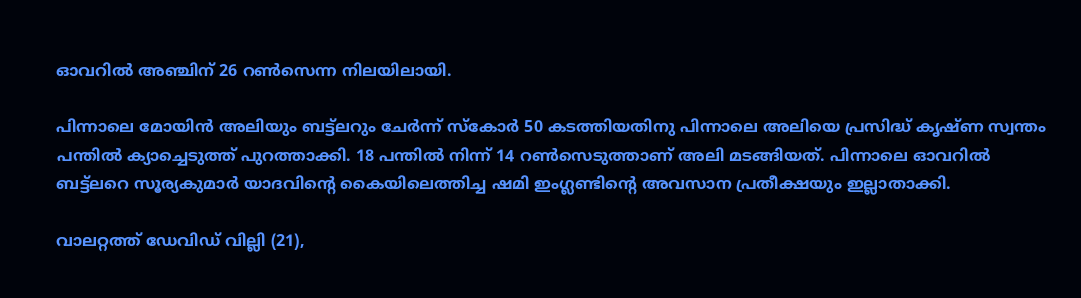ഓവറില്‍ അഞ്ചിന് 26 റണ്‍സെന്ന നിലയിലായി.

പിന്നാലെ മോയിന്‍ അലിയും ബട്ട്ലറും ചേര്‍ന്ന് സ്‌കോര്‍ 50 കടത്തിയതിനു പിന്നാലെ അലിയെ പ്രസിദ്ധ് കൃഷ്ണ സ്വന്തം പന്തില്‍ ക്യാച്ചെടുത്ത് പുറത്താക്കി. 18 പന്തില്‍ നിന്ന് 14 റണ്‍സെടുത്താണ് അലി മടങ്ങിയത്. പിന്നാലെ ഓവറില്‍ ബട്ട്ലറെ സൂര്യകുമാര്‍ യാദവിന്റെ കൈയിലെത്തിച്ച ഷമി ഇംഗ്ലണ്ടിന്റെ അവസാന പ്രതീക്ഷയും ഇല്ലാതാക്കി.

വാലറ്റത്ത് ഡേവിഡ് വില്ലി (21),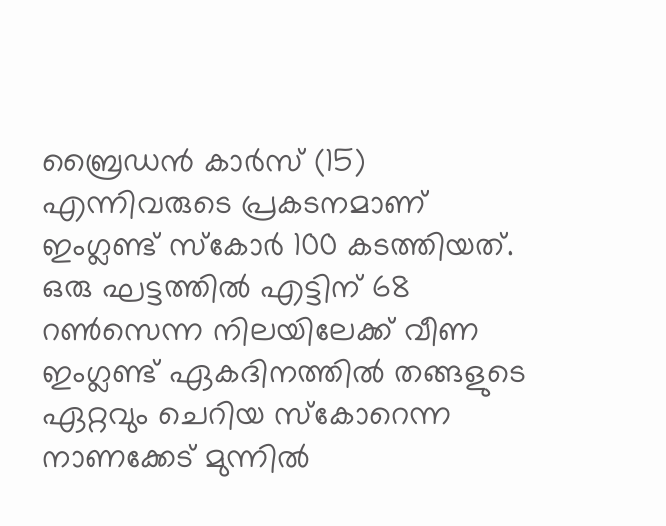ബ്രൈഡന്‍ കാര്‍സ് (15) എന്നിവരുടെ പ്രകടനമാണ് ഇംഗ്ലണ്ട് സ്‌കോര്‍ 100 കടത്തിയത്. ഒരു ഘട്ടത്തില്‍ എട്ടിന് 68 റണ്‍സെന്ന നിലയിലേക്ക് വീണ ഇംഗ്ലണ്ട് ഏകദിനത്തില്‍ തങ്ങളുടെ ഏറ്റവും ചെറിയ സ്‌കോറെന്ന നാണക്കേട് മുന്നില്‍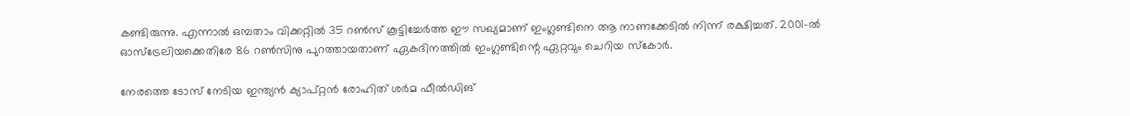കണ്ടിരുന്നു. എന്നാല്‍ ഒമ്പതാം വിക്കറ്റില്‍ 35 റണ്‍സ് കൂട്ടിച്ചേര്‍ത്ത ഈ സഖ്യമാണ് ഇംഗ്ലണ്ടിനെ ആ നാണക്കേടില്‍ നിന്ന് രക്ഷിച്ചത്. 2001-ല്‍ ഓസ്ട്രേലിയക്കെതിരേ 86 റണ്‍സിനു പുറത്തായതാണ് ഏകദിനത്തില്‍ ഇംഗ്ലണ്ടിന്റെ ഏറ്റവും ചെറിയ സ്‌കോര്‍.

നേരത്തെ ടോസ് നേടിയ ഇന്ത്യന്‍ ക്യാപ്റ്റന്‍ രോഹിത് ശര്‍മ ഫീല്‍ഡിങ്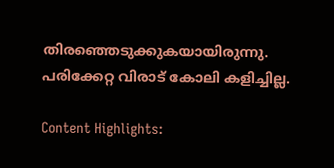തിരഞ്ഞെടുക്കുകയായിരുന്നു. പരിക്കേറ്റ വിരാട് കോലി കളിച്ചില്ല.

Content Highlights: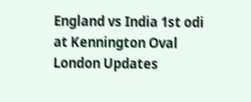England vs India 1st odi at Kennington Oval London Updates